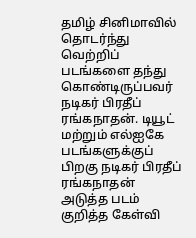தமிழ் சினிமாவில் தொடர்ந்து வெற்றிப் படங்களை தந்து கொண்டிருப்பவர் நடிகர் பிரதீப் ரங்கநாதன். டியூட் மற்றும் எல்ஐகே படங்களுக்குப் பிறகு நடிகர் பிரதீப் ரங்கநாதன் அடுத்த படம் குறித்த கேள்வி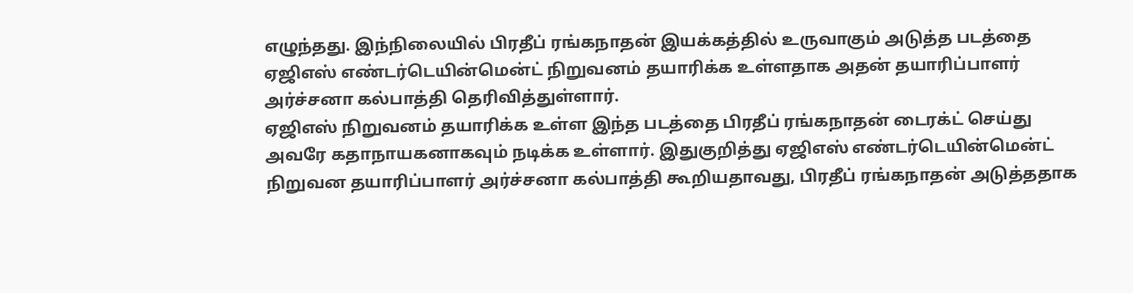எழுந்தது. இந்நிலையில் பிரதீப் ரங்கநாதன் இயக்கத்தில் உருவாகும் அடுத்த படத்தை ஏஜிஎஸ் எண்டர்டெயின்மென்ட் நிறுவனம் தயாரிக்க உள்ளதாக அதன் தயாரிப்பாளர் அர்ச்சனா கல்பாத்தி தெரிவித்துள்ளார்.
ஏஜிஎஸ் நிறுவனம் தயாரிக்க உள்ள இந்த படத்தை பிரதீப் ரங்கநாதன் டைரக்ட் செய்து அவரே கதாநாயகனாகவும் நடிக்க உள்ளார். இதுகுறித்து ஏஜிஎஸ் எண்டர்டெயின்மென்ட் நிறுவன தயாரிப்பாளர் அர்ச்சனா கல்பாத்தி கூறியதாவது, பிரதீப் ரங்கநாதன் அடுத்ததாக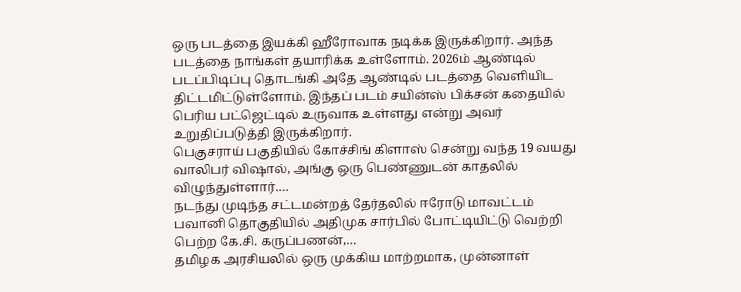ஒரு படத்தை இயக்கி ஹீரோவாக நடிக்க இருக்கிறார். அந்த படத்தை நாங்கள் தயாரிக்க உள்ளோம். 2026ம் ஆண்டில் படப்பிடிப்பு தொடங்கி அதே ஆண்டில் படத்தை வெளியிட திட்டமிட்டுள்ளோம். இந்தப் படம் சயின்ஸ் பிக்சன் கதையில் பெரிய பட்ஜெட்டில் உருவாக உள்ளது என்று அவர் உறுதிப்படுத்தி இருக்கிறார்.
பெகுசராய் பகுதியில் கோச்சிங் கிளாஸ் சென்று வந்த 19 வயது வாலிபர் விஷால், அங்கு ஒரு பெண்ணுடன் காதலில் விழுந்துள்ளார்.…
நடந்து முடிந்த சட்டமன்றத் தேர்தலில் ஈரோடு மாவட்டம் பவானி தொகுதியில் அதிமுக சார்பில் போட்டியிட்டு வெற்றி பெற்ற கே.சி. கருப்பணன்,…
தமிழக அரசியலில் ஒரு முக்கிய மாற்றமாக, முன்னாள்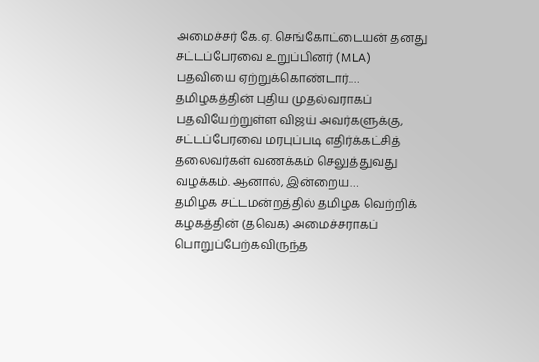அமைச்சர் கே.ஏ. செங்கோட்டையன் தனது சட்டப்பேரவை உறுப்பினர் (MLA) பதவியை ஏற்றுக்கொண்டார்.…
தமிழகத்தின் புதிய முதல்வராகப் பதவியேற்றுள்ள விஜய் அவர்களுக்கு, சட்டப்பேரவை மரபுப்படி எதிர்க்கட்சித் தலைவர்கள் வணக்கம் செலுத்துவது வழக்கம். ஆனால், இன்றைய…
தமிழக சட்டமன்றத்தில் தமிழக வெற்றிக் கழகத்தின் (தவெக) அமைச்சராகப் பொறுப்பேற்கவிருந்த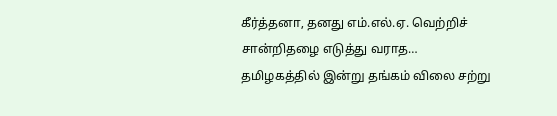கீர்த்தனா, தனது எம்.எல்.ஏ. வெற்றிச் சான்றிதழை எடுத்து வராத…
தமிழகத்தில் இன்று தங்கம் விலை சற்று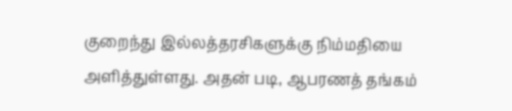குறைந்து இல்லத்தரசிகளுக்கு நிம்மதியை அளித்துள்ளது. அதன் படி, ஆபரணத் தங்கம்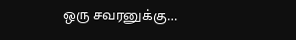ஒரு சவரனுக்கு…